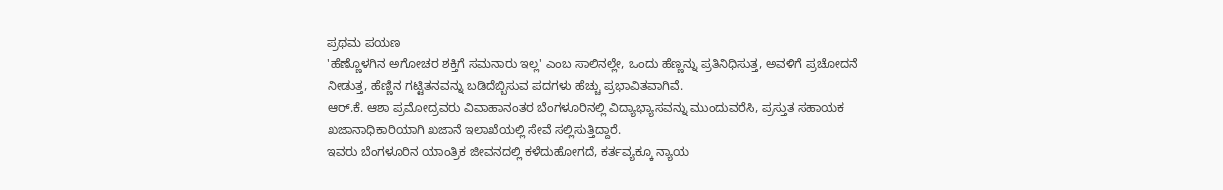ಪ್ರಥಮ ಪಯಣ
'ಹೆಣ್ಣೊಳಗಿನ ಅಗೋಚರ ಶಕ್ತಿಗೆ ಸಮನಾರು ಇಲ್ಲ' ಎಂಬ ಸಾಲಿನಲ್ಲೇ, ಒಂದು ಹೆಣ್ಣನ್ನು ಪ್ರತಿನಿಧಿಸುತ್ತ, ಅವಳಿಗೆ ಪ್ರಚೋದನೆ ನೀಡುತ್ತ, ಹೆಣ್ಣಿನ ಗಟ್ಟಿತನವನ್ನು ಬಡಿದೆಬ್ಬಿಸುವ ಪದಗಳು ಹೆಚ್ಚು ಪ್ರಭಾವಿತವಾಗಿವೆ.
ಆರ್.ಕೆ. ಆಶಾ ಪ್ರಮೋದ್ರವರು ವಿವಾಹಾನಂತರ ಬೆಂಗಳೂರಿನಲ್ಲಿ ವಿದ್ಯಾಭ್ಯಾಸವನ್ನು ಮುಂದುವರೆಸಿ, ಪ್ರಸ್ತುತ ಸಹಾಯಕ ಖಜಾನಾಧಿಕಾರಿಯಾಗಿ ಖಜಾನೆ ಇಲಾಖೆಯಲ್ಲಿ ಸೇವೆ ಸಲ್ಲಿಸುತ್ತಿದ್ದಾರೆ.
ಇವರು ಬೆಂಗಳೂರಿನ ಯಾಂತ್ರಿಕ ಜೀವನದಲ್ಲಿ ಕಳೆದುಹೋಗದೆ, ಕರ್ತವ್ಯಕ್ಕೂ ನ್ಯಾಯ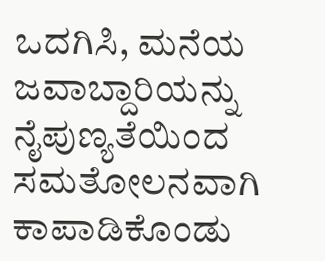ಒದಗಿಸಿ, ಮನೆಯ ಜವಾಬ್ದಾರಿಯನ್ನು ನೈಪುಣ್ಯತೆಯಿಂದ ಸಮತೋಲನವಾಗಿ ಕಾಪಾಡಿಕೊಂಡು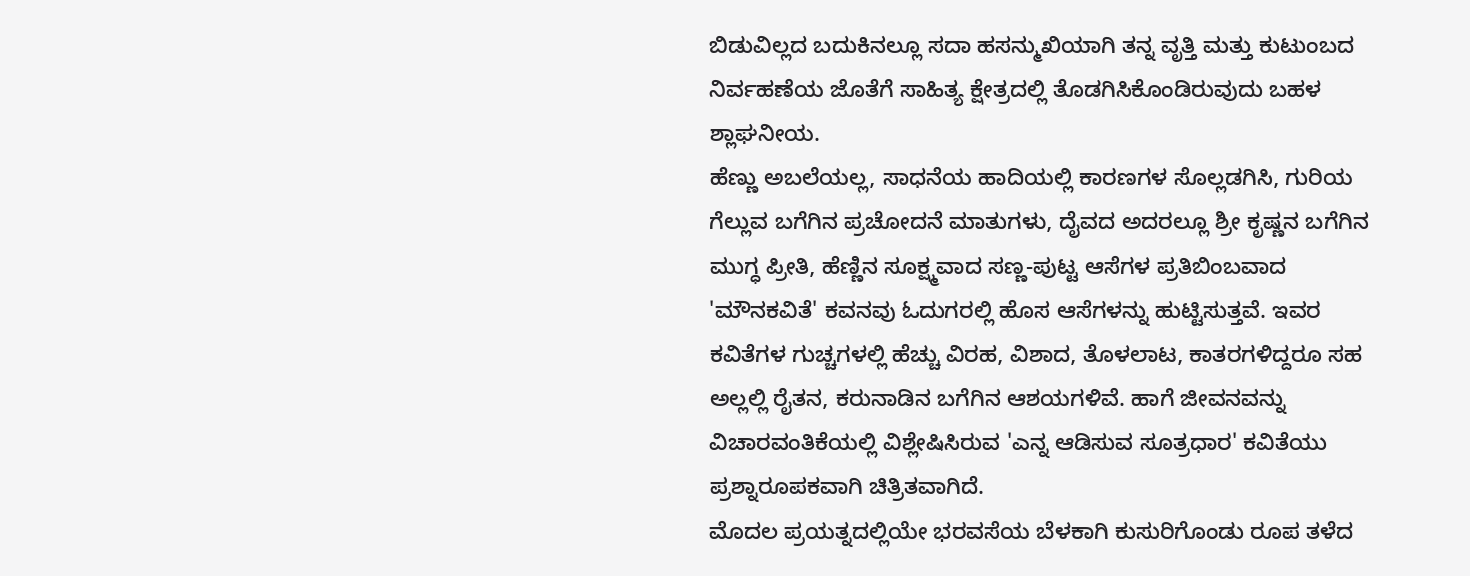ಬಿಡುವಿಲ್ಲದ ಬದುಕಿನಲ್ಲೂ ಸದಾ ಹಸನ್ಮುಖಿಯಾಗಿ ತನ್ನ ವೃತ್ತಿ ಮತ್ತು ಕುಟುಂಬದ ನಿರ್ವಹಣೆಯ ಜೊತೆಗೆ ಸಾಹಿತ್ಯ ಕ್ಷೇತ್ರದಲ್ಲಿ ತೊಡಗಿಸಿಕೊಂಡಿರುವುದು ಬಹಳ ಶ್ಲಾಘನೀಯ.
ಹೆಣ್ಣು ಅಬಲೆಯಲ್ಲ, ಸಾಧನೆಯ ಹಾದಿಯಲ್ಲಿ ಕಾರಣಗಳ ಸೊಲ್ಲಡಗಿಸಿ, ಗುರಿಯ ಗೆಲ್ಲುವ ಬಗೆಗಿನ ಪ್ರಚೋದನೆ ಮಾತುಗಳು, ದೈವದ ಅದರಲ್ಲೂ ಶ್ರೀ ಕೃಷ್ಣನ ಬಗೆಗಿನ ಮುಗ್ಧ ಪ್ರೀತಿ, ಹೆಣ್ಣಿನ ಸೂಕ್ಷ್ಮವಾದ ಸಣ್ಣ-ಪುಟ್ಟ ಆಸೆಗಳ ಪ್ರತಿಬಿಂಬವಾದ 'ಮೌನಕವಿತೆ' ಕವನವು ಓದುಗರಲ್ಲಿ ಹೊಸ ಆಸೆಗಳನ್ನು ಹುಟ್ಟಿಸುತ್ತವೆ. ಇವರ ಕವಿತೆಗಳ ಗುಚ್ಚಗಳಲ್ಲಿ ಹೆಚ್ಚು ವಿರಹ, ವಿಶಾದ, ತೊಳಲಾಟ, ಕಾತರಗಳಿದ್ದರೂ ಸಹ ಅಲ್ಲಲ್ಲಿ ರೈತನ, ಕರುನಾಡಿನ ಬಗೆಗಿನ ಆಶಯಗಳಿವೆ. ಹಾಗೆ ಜೀವನವನ್ನು ವಿಚಾರವಂತಿಕೆಯಲ್ಲಿ ವಿಶ್ಲೇಷಿಸಿರುವ 'ಎನ್ನ ಆಡಿಸುವ ಸೂತ್ರಧಾರ' ಕವಿತೆಯು ಪ್ರಶ್ನಾರೂಪಕವಾಗಿ ಚಿತ್ರಿತವಾಗಿದೆ.
ಮೊದಲ ಪ್ರಯತ್ನದಲ್ಲಿಯೇ ಭರವಸೆಯ ಬೆಳಕಾಗಿ ಕುಸುರಿಗೊಂಡು ರೂಪ ತಳೆದ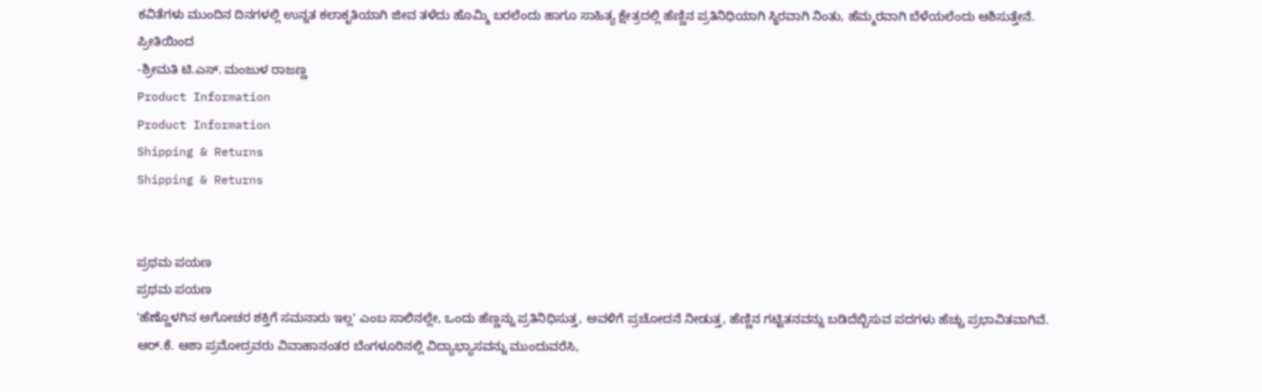ಕವಿತೆಗಳು ಮುಂದಿನ ದಿನಗಳಲ್ಲಿ ಉನ್ನತ ಕಲಾಕೃತಿಯಾಗಿ ಜೀವ ತಳೆದು ಹೊಮ್ಮಿ ಬರಲೆಂದು ಹಾಗೂ ಸಾಹಿತ್ಯ ಕ್ಷೇತ್ರದಲ್ಲಿ ಹೆಣ್ಣಿನ ಪ್ರತಿನಿಧಿಯಾಗಿ ಸ್ಥಿರವಾಗಿ ನಿಂತು, ಹೆಮ್ಮರವಾಗಿ ಬೆಳೆಯಲೆಂದು ಆಶಿಸುತ್ತೇನೆ.
ಪ್ರೀತಿಯಿಂದ
-ಶ್ರೀಮತಿ ಟಿ.ಎಸ್. ಮಂಜುಳ ರಾಜಣ್ಣ
Product Information
Product Information
Shipping & Returns
Shipping & Returns


ಪ್ರಥಮ ಪಯಣ
ಪ್ರಥಮ ಪಯಣ
'ಹೆಣ್ಣೊಳಗಿನ ಅಗೋಚರ ಶಕ್ತಿಗೆ ಸಮನಾರು ಇಲ್ಲ' ಎಂಬ ಸಾಲಿನಲ್ಲೇ, ಒಂದು ಹೆಣ್ಣನ್ನು ಪ್ರತಿನಿಧಿಸುತ್ತ, ಅವಳಿಗೆ ಪ್ರಚೋದನೆ ನೀಡುತ್ತ, ಹೆಣ್ಣಿನ ಗಟ್ಟಿತನವನ್ನು ಬಡಿದೆಬ್ಬಿಸುವ ಪದಗಳು ಹೆಚ್ಚು ಪ್ರಭಾವಿತವಾಗಿವೆ.
ಆರ್.ಕೆ. ಆಶಾ ಪ್ರಮೋದ್ರವರು ವಿವಾಹಾನಂತರ ಬೆಂಗಳೂರಿನಲ್ಲಿ ವಿದ್ಯಾಭ್ಯಾಸವನ್ನು ಮುಂದುವರೆಸಿ,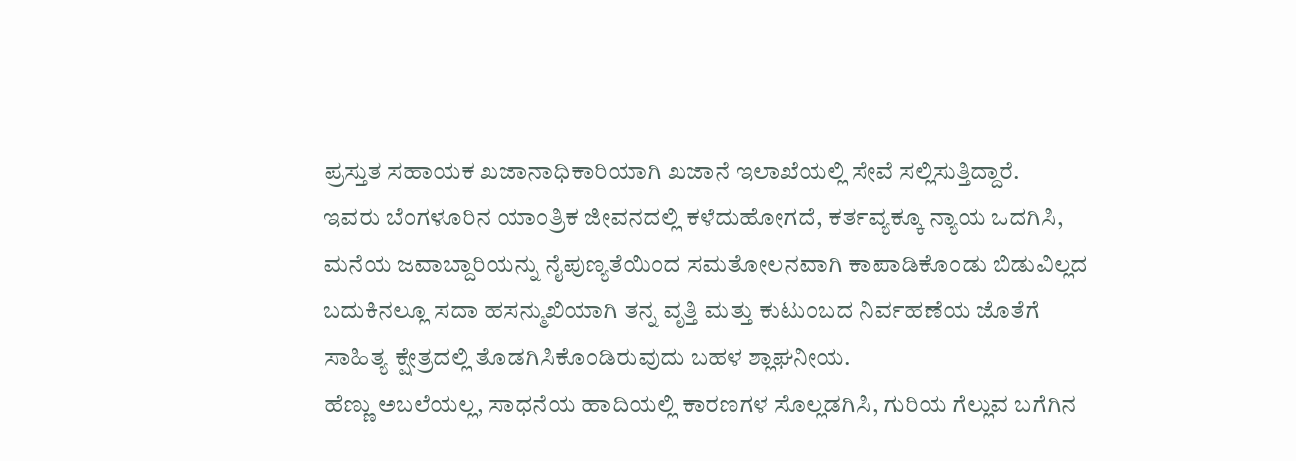ಪ್ರಸ್ತುತ ಸಹಾಯಕ ಖಜಾನಾಧಿಕಾರಿಯಾಗಿ ಖಜಾನೆ ಇಲಾಖೆಯಲ್ಲಿ ಸೇವೆ ಸಲ್ಲಿಸುತ್ತಿದ್ದಾರೆ.
ಇವರು ಬೆಂಗಳೂರಿನ ಯಾಂತ್ರಿಕ ಜೀವನದಲ್ಲಿ ಕಳೆದುಹೋಗದೆ, ಕರ್ತವ್ಯಕ್ಕೂ ನ್ಯಾಯ ಒದಗಿಸಿ, ಮನೆಯ ಜವಾಬ್ದಾರಿಯನ್ನು ನೈಪುಣ್ಯತೆಯಿಂದ ಸಮತೋಲನವಾಗಿ ಕಾಪಾಡಿಕೊಂಡು ಬಿಡುವಿಲ್ಲದ ಬದುಕಿನಲ್ಲೂ ಸದಾ ಹಸನ್ಮುಖಿಯಾಗಿ ತನ್ನ ವೃತ್ತಿ ಮತ್ತು ಕುಟುಂಬದ ನಿರ್ವಹಣೆಯ ಜೊತೆಗೆ ಸಾಹಿತ್ಯ ಕ್ಷೇತ್ರದಲ್ಲಿ ತೊಡಗಿಸಿಕೊಂಡಿರುವುದು ಬಹಳ ಶ್ಲಾಘನೀಯ.
ಹೆಣ್ಣು ಅಬಲೆಯಲ್ಲ, ಸಾಧನೆಯ ಹಾದಿಯಲ್ಲಿ ಕಾರಣಗಳ ಸೊಲ್ಲಡಗಿಸಿ, ಗುರಿಯ ಗೆಲ್ಲುವ ಬಗೆಗಿನ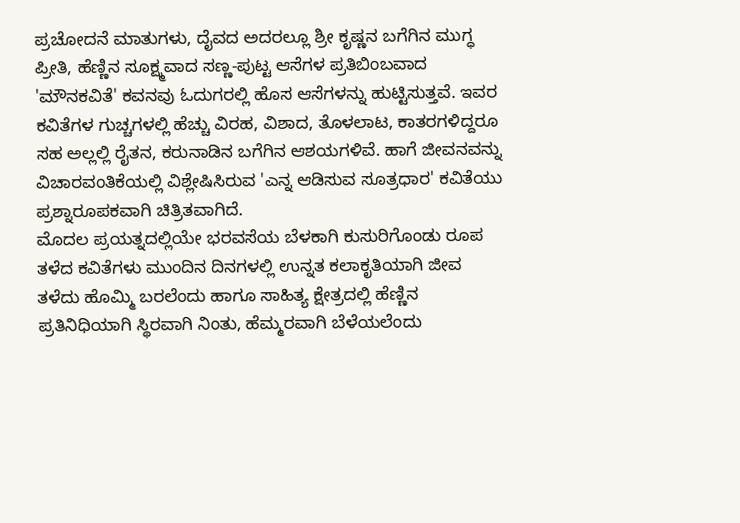ಪ್ರಚೋದನೆ ಮಾತುಗಳು, ದೈವದ ಅದರಲ್ಲೂ ಶ್ರೀ ಕೃಷ್ಣನ ಬಗೆಗಿನ ಮುಗ್ಧ ಪ್ರೀತಿ, ಹೆಣ್ಣಿನ ಸೂಕ್ಷ್ಮವಾದ ಸಣ್ಣ-ಪುಟ್ಟ ಆಸೆಗಳ ಪ್ರತಿಬಿಂಬವಾದ 'ಮೌನಕವಿತೆ' ಕವನವು ಓದುಗರಲ್ಲಿ ಹೊಸ ಆಸೆಗಳನ್ನು ಹುಟ್ಟಿಸುತ್ತವೆ. ಇವರ ಕವಿತೆಗಳ ಗುಚ್ಚಗಳಲ್ಲಿ ಹೆಚ್ಚು ವಿರಹ, ವಿಶಾದ, ತೊಳಲಾಟ, ಕಾತರಗಳಿದ್ದರೂ ಸಹ ಅಲ್ಲಲ್ಲಿ ರೈತನ, ಕರುನಾಡಿನ ಬಗೆಗಿನ ಆಶಯಗಳಿವೆ. ಹಾಗೆ ಜೀವನವನ್ನು ವಿಚಾರವಂತಿಕೆಯಲ್ಲಿ ವಿಶ್ಲೇಷಿಸಿರುವ 'ಎನ್ನ ಆಡಿಸುವ ಸೂತ್ರಧಾರ' ಕವಿತೆಯು ಪ್ರಶ್ನಾರೂಪಕವಾಗಿ ಚಿತ್ರಿತವಾಗಿದೆ.
ಮೊದಲ ಪ್ರಯತ್ನದಲ್ಲಿಯೇ ಭರವಸೆಯ ಬೆಳಕಾಗಿ ಕುಸುರಿಗೊಂಡು ರೂಪ ತಳೆದ ಕವಿತೆಗಳು ಮುಂದಿನ ದಿನಗಳಲ್ಲಿ ಉನ್ನತ ಕಲಾಕೃತಿಯಾಗಿ ಜೀವ ತಳೆದು ಹೊಮ್ಮಿ ಬರಲೆಂದು ಹಾಗೂ ಸಾಹಿತ್ಯ ಕ್ಷೇತ್ರದಲ್ಲಿ ಹೆಣ್ಣಿನ ಪ್ರತಿನಿಧಿಯಾಗಿ ಸ್ಥಿರವಾಗಿ ನಿಂತು, ಹೆಮ್ಮರವಾಗಿ ಬೆಳೆಯಲೆಂದು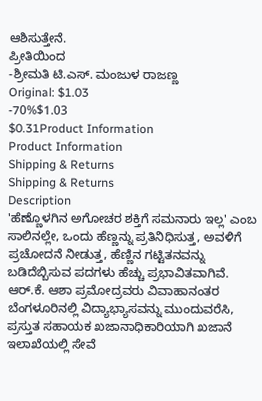ಆಶಿಸುತ್ತೇನೆ.
ಪ್ರೀತಿಯಿಂದ
-ಶ್ರೀಮತಿ ಟಿ.ಎಸ್. ಮಂಜುಳ ರಾಜಣ್ಣ
Original: $1.03
-70%$1.03
$0.31Product Information
Product Information
Shipping & Returns
Shipping & Returns
Description
'ಹೆಣ್ಣೊಳಗಿನ ಅಗೋಚರ ಶಕ್ತಿಗೆ ಸಮನಾರು ಇಲ್ಲ' ಎಂಬ ಸಾಲಿನಲ್ಲೇ, ಒಂದು ಹೆಣ್ಣನ್ನು ಪ್ರತಿನಿಧಿಸುತ್ತ, ಅವಳಿಗೆ ಪ್ರಚೋದನೆ ನೀಡುತ್ತ, ಹೆಣ್ಣಿನ ಗಟ್ಟಿತನವನ್ನು ಬಡಿದೆಬ್ಬಿಸುವ ಪದಗಳು ಹೆಚ್ಚು ಪ್ರಭಾವಿತವಾಗಿವೆ.
ಆರ್.ಕೆ. ಆಶಾ ಪ್ರಮೋದ್ರವರು ವಿವಾಹಾನಂತರ ಬೆಂಗಳೂರಿನಲ್ಲಿ ವಿದ್ಯಾಭ್ಯಾಸವನ್ನು ಮುಂದುವರೆಸಿ, ಪ್ರಸ್ತುತ ಸಹಾಯಕ ಖಜಾನಾಧಿಕಾರಿಯಾಗಿ ಖಜಾನೆ ಇಲಾಖೆಯಲ್ಲಿ ಸೇವೆ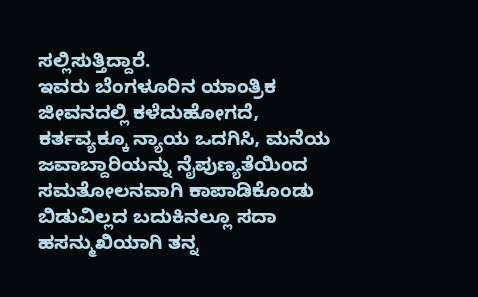ಸಲ್ಲಿಸುತ್ತಿದ್ದಾರೆ.
ಇವರು ಬೆಂಗಳೂರಿನ ಯಾಂತ್ರಿಕ ಜೀವನದಲ್ಲಿ ಕಳೆದುಹೋಗದೆ, ಕರ್ತವ್ಯಕ್ಕೂ ನ್ಯಾಯ ಒದಗಿಸಿ, ಮನೆಯ ಜವಾಬ್ದಾರಿಯನ್ನು ನೈಪುಣ್ಯತೆಯಿಂದ ಸಮತೋಲನವಾಗಿ ಕಾಪಾಡಿಕೊಂಡು ಬಿಡುವಿಲ್ಲದ ಬದುಕಿನಲ್ಲೂ ಸದಾ ಹಸನ್ಮುಖಿಯಾಗಿ ತನ್ನ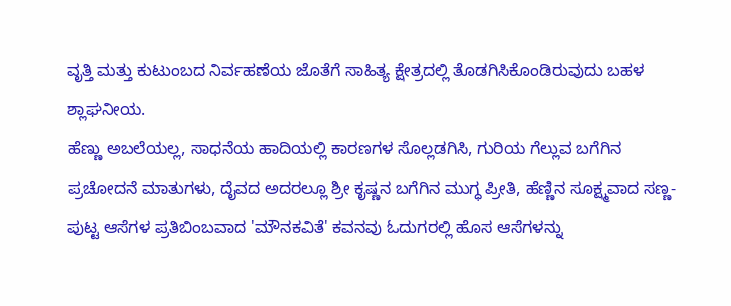ವೃತ್ತಿ ಮತ್ತು ಕುಟುಂಬದ ನಿರ್ವಹಣೆಯ ಜೊತೆಗೆ ಸಾಹಿತ್ಯ ಕ್ಷೇತ್ರದಲ್ಲಿ ತೊಡಗಿಸಿಕೊಂಡಿರುವುದು ಬಹಳ ಶ್ಲಾಘನೀಯ.
ಹೆಣ್ಣು ಅಬಲೆಯಲ್ಲ, ಸಾಧನೆಯ ಹಾದಿಯಲ್ಲಿ ಕಾರಣಗಳ ಸೊಲ್ಲಡಗಿಸಿ, ಗುರಿಯ ಗೆಲ್ಲುವ ಬಗೆಗಿನ ಪ್ರಚೋದನೆ ಮಾತುಗಳು, ದೈವದ ಅದರಲ್ಲೂ ಶ್ರೀ ಕೃಷ್ಣನ ಬಗೆಗಿನ ಮುಗ್ಧ ಪ್ರೀತಿ, ಹೆಣ್ಣಿನ ಸೂಕ್ಷ್ಮವಾದ ಸಣ್ಣ-ಪುಟ್ಟ ಆಸೆಗಳ ಪ್ರತಿಬಿಂಬವಾದ 'ಮೌನಕವಿತೆ' ಕವನವು ಓದುಗರಲ್ಲಿ ಹೊಸ ಆಸೆಗಳನ್ನು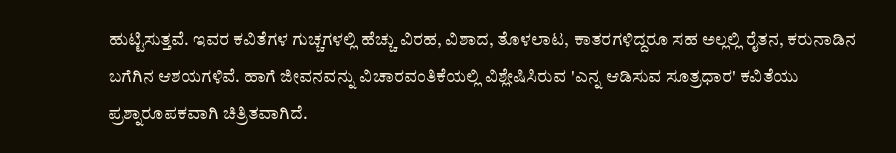ಹುಟ್ಟಿಸುತ್ತವೆ. ಇವರ ಕವಿತೆಗಳ ಗುಚ್ಚಗಳಲ್ಲಿ ಹೆಚ್ಚು ವಿರಹ, ವಿಶಾದ, ತೊಳಲಾಟ, ಕಾತರಗಳಿದ್ದರೂ ಸಹ ಅಲ್ಲಲ್ಲಿ ರೈತನ, ಕರುನಾಡಿನ ಬಗೆಗಿನ ಆಶಯಗಳಿವೆ. ಹಾಗೆ ಜೀವನವನ್ನು ವಿಚಾರವಂತಿಕೆಯಲ್ಲಿ ವಿಶ್ಲೇಷಿಸಿರುವ 'ಎನ್ನ ಆಡಿಸುವ ಸೂತ್ರಧಾರ' ಕವಿತೆಯು ಪ್ರಶ್ನಾರೂಪಕವಾಗಿ ಚಿತ್ರಿತವಾಗಿದೆ.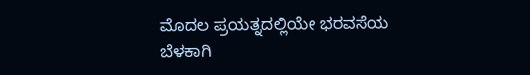ಮೊದಲ ಪ್ರಯತ್ನದಲ್ಲಿಯೇ ಭರವಸೆಯ ಬೆಳಕಾಗಿ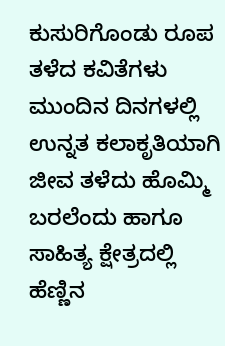ಕುಸುರಿಗೊಂಡು ರೂಪ ತಳೆದ ಕವಿತೆಗಳು ಮುಂದಿನ ದಿನಗಳಲ್ಲಿ ಉನ್ನತ ಕಲಾಕೃತಿಯಾಗಿ ಜೀವ ತಳೆದು ಹೊಮ್ಮಿ ಬರಲೆಂದು ಹಾಗೂ ಸಾಹಿತ್ಯ ಕ್ಷೇತ್ರದಲ್ಲಿ ಹೆಣ್ಣಿನ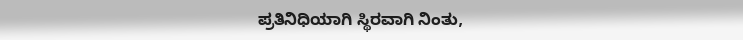ಪ್ರತಿನಿಧಿಯಾಗಿ ಸ್ಥಿರವಾಗಿ ನಿಂತು,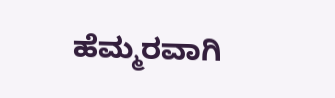ಹೆಮ್ಮರವಾಗಿ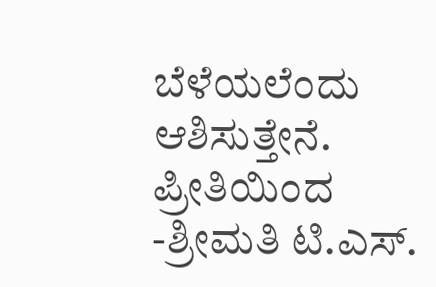ಬೆಳೆಯಲೆಂದು ಆಶಿಸುತ್ತೇನೆ.
ಪ್ರೀತಿಯಿಂದ
-ಶ್ರೀಮತಿ ಟಿ.ಎಸ್.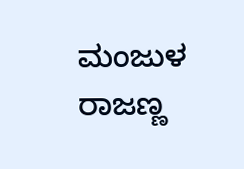ಮಂಜುಳ ರಾಜಣ್ಣ